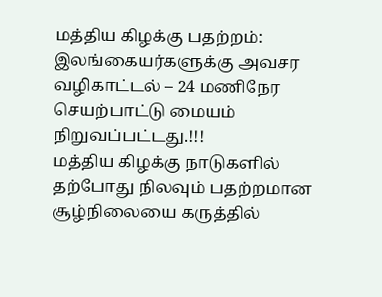மத்திய கிழக்கு பதற்றம்: இலங்கையர்களுக்கு அவசர வழிகாட்டல் – 24 மணிநேர செயற்பாட்டு மையம் நிறுவப்பட்டது.!!!
மத்திய கிழக்கு நாடுகளில் தற்போது நிலவும் பதற்றமான சூழ்நிலையை கருத்தில்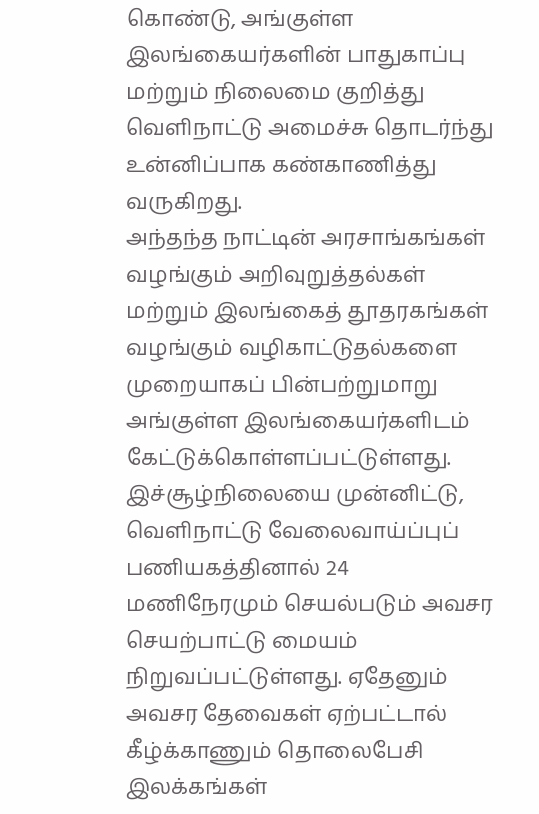கொண்டு, அங்குள்ள இலங்கையர்களின் பாதுகாப்பு மற்றும் நிலைமை குறித்து வெளிநாட்டு அமைச்சு தொடர்ந்து உன்னிப்பாக கண்காணித்து வருகிறது.
அந்தந்த நாட்டின் அரசாங்கங்கள் வழங்கும் அறிவுறுத்தல்கள் மற்றும் இலங்கைத் தூதரகங்கள் வழங்கும் வழிகாட்டுதல்களை முறையாகப் பின்பற்றுமாறு அங்குள்ள இலங்கையர்களிடம் கேட்டுக்கொள்ளப்பட்டுள்ளது.
இச்சூழ்நிலையை முன்னிட்டு, வெளிநாட்டு வேலைவாய்ப்புப் பணியகத்தினால் 24 மணிநேரமும் செயல்படும் அவசர செயற்பாட்டு மையம் நிறுவப்பட்டுள்ளது. ஏதேனும் அவசர தேவைகள் ஏற்பட்டால் கீழ்க்காணும் தொலைபேசி இலக்கங்கள்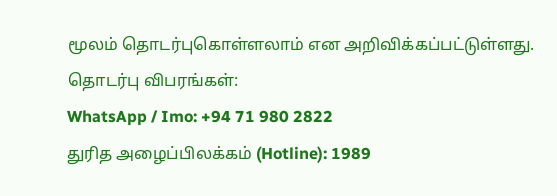மூலம் தொடர்புகொள்ளலாம் என அறிவிக்கப்பட்டுள்ளது.
தொடர்பு விபரங்கள்:
WhatsApp / Imo: +94 71 980 2822
துரித அழைப்பிலக்கம் (Hotline): 1989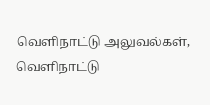வெளிநாட்டு அலுவல்கள், வெளிநாட்டு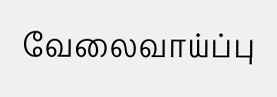வேலைவாய்ப்பு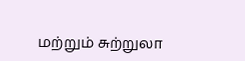மற்றும் சுற்றுலா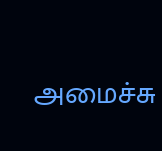அமைச்சு